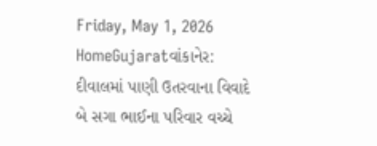Friday, May 1, 2026
HomeGujaratવાંકાનેર: દીવાલમાં પાણી ઉતરવાના વિવાદે બે સગા ભાઈના પરિવાર વચ્ચે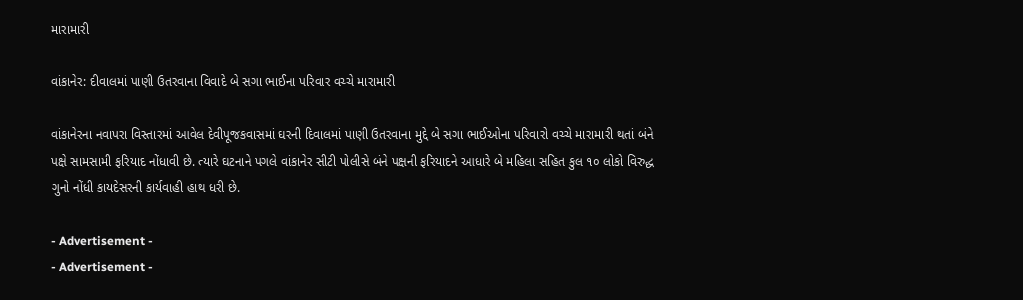મારામારી

વાંકાનેર: દીવાલમાં પાણી ઉતરવાના વિવાદે બે સગા ભાઈના પરિવાર વચ્ચે મારામારી

વાંકાનેરના નવાપરા વિસ્તારમાં આવેલ દેવીપૂજકવાસમાં ઘરની દિવાલમાં પાણી ઉતરવાના મુદ્દે બે સગા ભાઈઓના પરિવારો વચ્ચે મારામારી થતાં બંને પક્ષે સામસામી ફરિયાદ નોંધાવી છે. ત્યારે ઘટનાને પગલે વાંકાનેર સીટી પોલીસે બંને પક્ષની ફરિયાદને આધારે બે મહિલા સહિત કુલ ૧૦ લોકો વિરુદ્ધ ગુનો નોંધી કાયદેસરની કાર્યવાહી હાથ ધરી છે.

- Advertisement -
- Advertisement -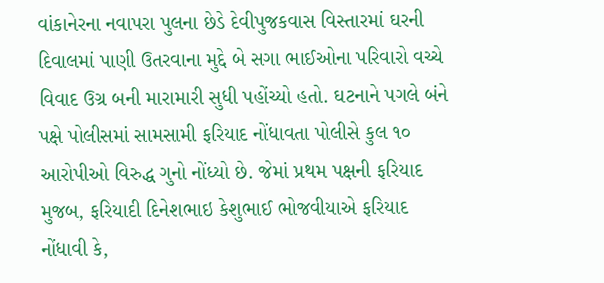વાંકાનેરના નવાપરા પુલના છેડે દેવીપુજકવાસ વિસ્તારમાં ઘરની દિવાલમાં પાણી ઉતરવાના મુદ્દે બે સગા ભાઈઓના પરિવારો વચ્ચે વિવાદ ઉગ્ર બની મારામારી સુધી પહોંચ્યો હતો. ઘટનાને પગલે બંને પક્ષે પોલીસમાં સામસામી ફરિયાદ નોંધાવતા પોલીસે કુલ ૧૦ આરોપીઓ વિરુદ્ધ ગુનો નોંધ્યો છે. જેમાં પ્રથમ પક્ષની ફરિયાદ મુજબ, ફરિયાદી દિનેશભાઇ કેશુભાઈ ભોજવીયાએ ફરિયાદ નોંધાવી કે,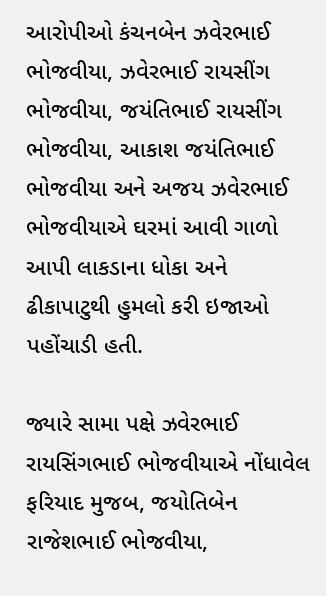આરોપીઓ કંચનબેન ઝવેરભાઈ ભોજવીયા, ઝવેરભાઈ રાયસીંગ ભોજવીયા, જયંતિભાઈ રાયસીંગ ભોજવીયા, આકાશ જયંતિભાઈ ભોજવીયા અને અજય ઝવેરભાઈ ભોજવીયાએ ઘરમાં આવી ગાળો આપી લાકડાના ધોકા અને ઢીકાપાટુથી હુમલો કરી ઇજાઓ પહોંચાડી હતી.

જ્યારે સામા પક્ષે ઝવેરભાઈ રાયસિંગભાઈ ભોજવીયાએ નોંધાવેલ ફરિયાદ મુજબ, જયોતિબેન રાજેશભાઈ ભોજવીયા,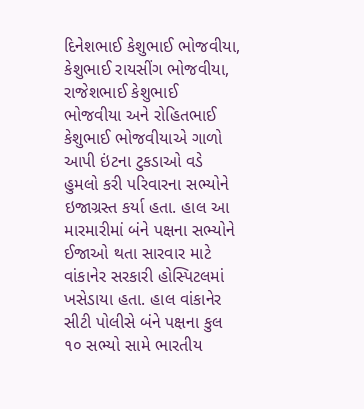દિનેશભાઈ કેશુભાઈ ભોજવીયા, કેશુભાઈ રાયસીંગ ભોજવીયા, રાજેશભાઈ કેશુભાઈ ભોજવીયા અને રોહિતભાઈ કેશુભાઈ ભોજવીયાએ ગાળો આપી ઇંટના ટુકડાઓ વડે હુમલો કરી પરિવારના સભ્યોને ઇજાગ્રસ્ત કર્યા હતા. હાલ આ મારમારીમાં બંને પક્ષના સભ્યોને ઈજાઓ થતા સારવાર માટે વાંકાનેર સરકારી હોસ્પિટલમાં ખસેડાયા હતા. હાલ વાંકાનેર સીટી પોલીસે બંને પક્ષના કુલ ૧૦ સભ્યો સામે ભારતીય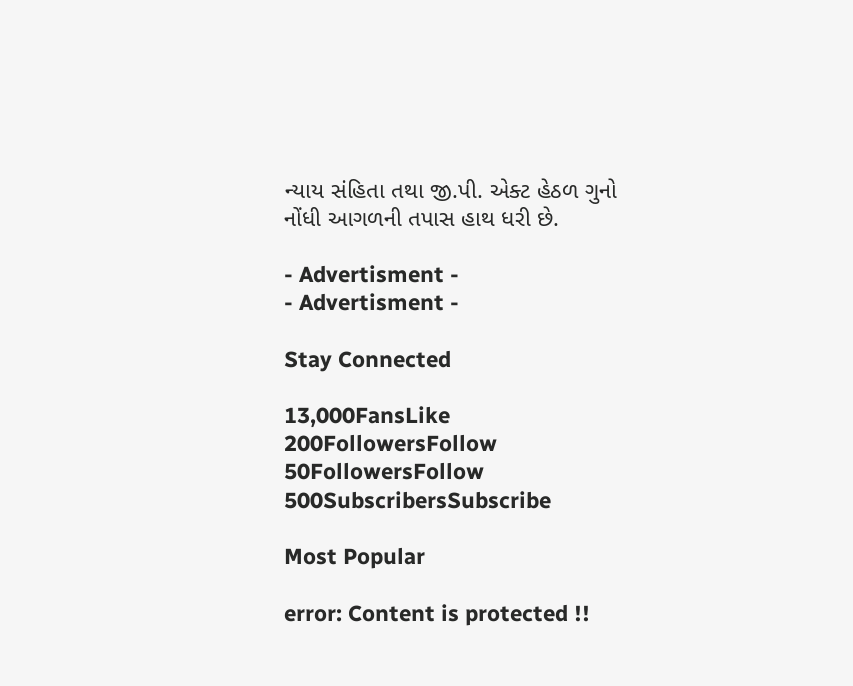ન્યાય સંહિતા તથા જી.પી. એક્ટ હેઠળ ગુનો નોંધી આગળની તપાસ હાથ ધરી છે.

- Advertisment -
- Advertisment -

Stay Connected

13,000FansLike
200FollowersFollow
50FollowersFollow
500SubscribersSubscribe

Most Popular

error: Content is protected !!